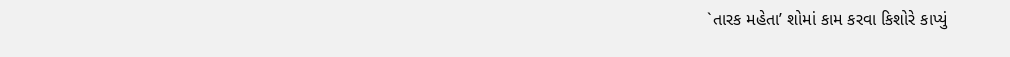`તારક મહેતા’ શોમાં કામ કરવા કિશોરે કાપ્યું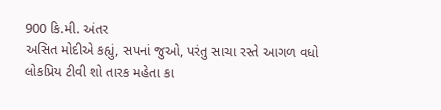900 કિ.મી. અંતર
અસિત મોદીએ કહ્યું, સપનાં જુઓ, પરંતુ સાચા રસ્તે આગળ વધો
લોકપ્રિય ટીવી શો તારક મહેતા કા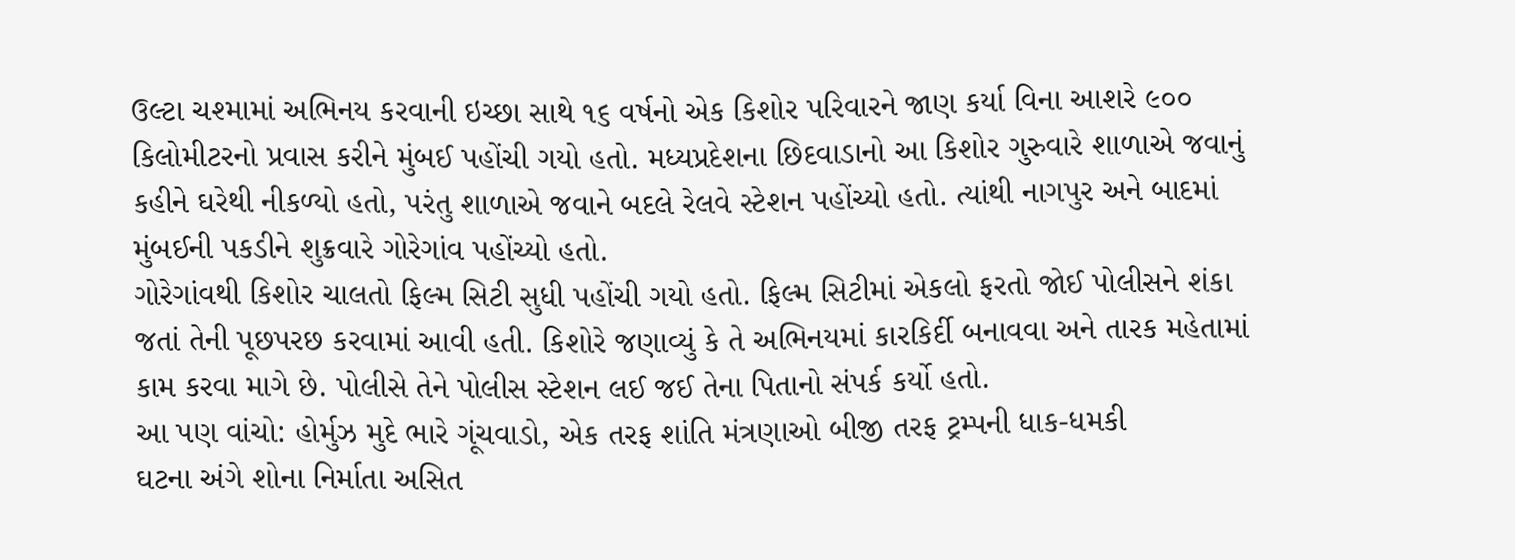ઉલ્ટા ચશ્મામાં અભિનય કરવાની ઇચ્છા સાથે ૧૬ વર્ષનો એક કિશોર પરિવારને જાણ કર્યા વિના આશરે ૯૦૦ કિલોમીટરનો પ્રવાસ કરીને મુંબઈ પહોંચી ગયો હતો. મધ્યપ્રદેશના છિદવાડાનો આ કિશોર ગુરુવારે શાળાએ જવાનું કહીને ઘરેથી નીકળ્યો હતો, પરંતુ શાળાએ જવાને બદલે રેલવે સ્ટેશન પહોંચ્યો હતો. ત્યાંથી નાગપુર અને બાદમાં મુંબઈની પકડીને શુક્રવારે ગોરેગાંવ પહોંચ્યો હતો.
ગોરેગાંવથી કિશોર ચાલતો ફિલ્મ સિટી સુધી પહોંચી ગયો હતો. ફિલ્મ સિટીમાં એકલો ફરતો જોઈ પોલીસને શંકા જતાં તેની પૂછપરછ કરવામાં આવી હતી. કિશોરે જણાવ્યું કે તે અભિનયમાં કારકિર્દી બનાવવા અને તારક મહેતામાં કામ કરવા માગે છે. પોલીસે તેને પોલીસ સ્ટેશન લઈ જઈ તેના પિતાનો સંપર્ક કર્યો હતો.
આ પણ વાંચો: હોર્મુઝ મુદે ભારે ગૂંચવાડો, એક તરફ શાંતિ મંત્રણાઓ બીજી તરફ ટ્રમ્પની ધાક-ધમકી
ઘટના અંગે શોના નિર્માતા અસિત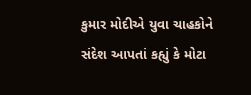કુમાર મોદીએ યુવા ચાહકોને સંદેશ આપતાં કહ્યું કે મોટા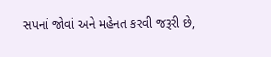સપનાં જોવાં અને મહેનત કરવી જરૂરી છે,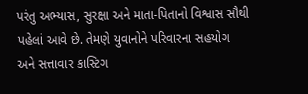પરંતુ અભ્યાસ, સુરક્ષા અને માતા-પિતાનો વિશ્વાસ સૌથી પહેલાં આવે છે. તેમણે યુવાનોને પરિવારના સહયોગ અને સત્તાવાર કાસ્ટિગ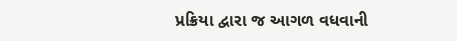પ્રક્રિયા દ્વારા જ આગળ વધવાની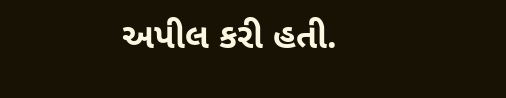અપીલ કરી હતી.